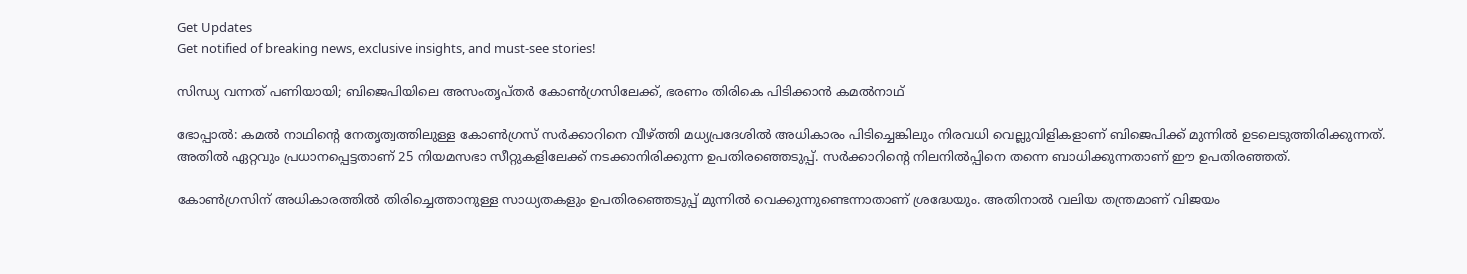Get Updates
Get notified of breaking news, exclusive insights, and must-see stories!

സിന്ധ്യ വന്നത് പണിയായി; ബിജെപിയിലെ അസംതൃപ്തര്‍ കോണ്‍ഗ്രസിലേക്ക്, ഭരണം തിരികെ പിടിക്കാന്‍ കമല്‍നാഥ്

ഭോപ്പാല്‍: കമല്‍ നാഥിന്‍റെ നേതൃത്വത്തിലുള്ള കോണ്‍ഗ്രസ് സര്‍ക്കാറിനെ വീഴ്ത്തി മധ്യപ്രദേശില്‍ അധികാരം പിടിച്ചെങ്കിലും നിരവധി വെല്ലുവിളികളാണ് ബിജെപിക്ക് മുന്നില്‍ ഉടലെടുത്തിരിക്കുന്നത്. അതില്‍ ഏറ്റവും പ്രധാനപ്പെട്ടതാണ് 25 നിയമസഭാ സീറ്റുകളിലേക്ക് നടക്കാനിരിക്കുന്ന ഉപതിരഞ്ഞെടുപ്പ്. സര്‍ക്കാറിന്‍റെ നിലനില്‍പ്പിനെ തന്നെ ബാധിക്കുന്നതാണ് ഈ ഉപതിരഞ്ഞത്.

കോണ്‍ഗ്രസിന് അധികാരത്തില്‍ തിരിച്ചെത്താനുള്ള സാധ്യതകളും ഉപതിരഞ്ഞെടുപ്പ് മുന്നില്‍ വെക്കുന്നുണ്ടെന്നാതാണ് ശ്രദ്ധേയും. അതിനാല്‍ വലിയ തന്ത്രമാണ് വിജയം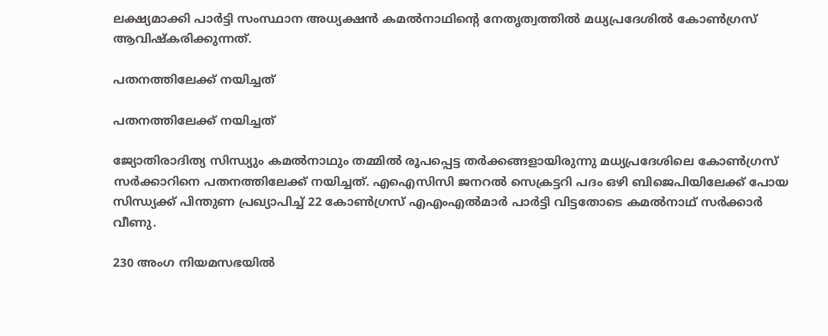ലക്ഷ്യമാക്കി പാര്‍ട്ടി സംസ്ഥാന അധ്യക്ഷന്‍ കമല്‍നാഥിന്‍റെ നേതൃത്വത്തില്‍ മധ്യപ്രദേശില്‍ കോണ്‍ഗ്രസ് ആവിഷ്കരിക്കുന്നത്.

പതനത്തിലേക്ക് നയിച്ചത്

പതനത്തിലേക്ക് നയിച്ചത്

ജ്യോതിരാദിത്യ സിന്ധ്യും കമല്‍നാഥും തമ്മില്‍ രൂപപ്പെട്ട തര്‍ക്കങ്ങളായിരുന്നു മധ്യപ്രദേശിലെ കോണ്‍ഗ്രസ് സര്‍ക്കാറിനെ പതനത്തിലേക്ക് നയിച്ചത്. എഐസിസി ജനറല്‍ സെക്രട്ടറി പദം ഒഴി ബിജെപിയിലേക്ക് പോയ സിന്ധ്യക്ക് പിന്തുണ പ്രഖ്യാപിച്ച് 22 കോണ്‍ഗ്രസ് എഎംഎല്‍മാര്‍ പാര്‍ട്ടി വിട്ടതോടെ കമല്‍നാഥ് സര്‍ക്കാര്‍ വീണു.

230 അംഗ നിയമസഭയില്‍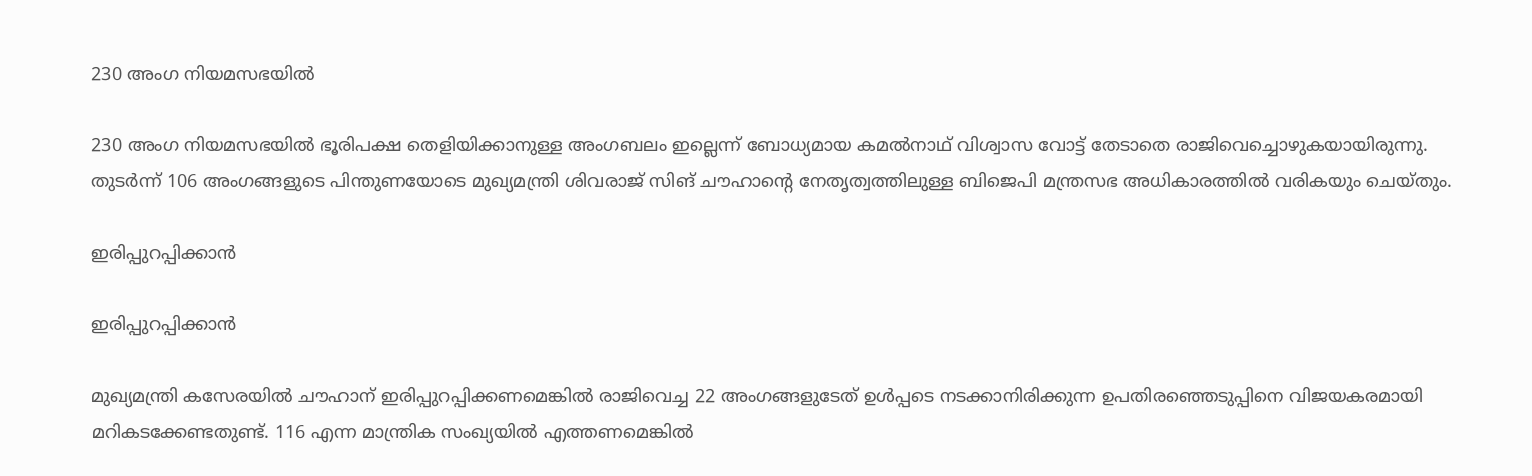230 അംഗ നിയമസഭയില്‍

230 അംഗ നിയമസഭയില്‍ ഭൂരിപക്ഷ തെളിയിക്കാനുള്ള അംഗബലം ഇല്ലെന്ന് ബോധ്യമായ കമല്‍നാഥ് വിശ്വാസ വോട്ട് തേടാതെ രാജിവെച്ചൊഴുകയായിരുന്നു. തുടര്‍ന്ന് 106 അംഗങ്ങളുടെ പിന്തുണയോടെ മുഖ്യമന്ത്രി ശിവരാജ് സിങ് ചൗഹാന്‍റെ നേതൃത്വത്തിലുള്ള ബിജെപി മന്ത്രസഭ അധികാരത്തില്‍ വരികയും ചെയ്തും.

ഇരിപ്പുറപ്പിക്കാന്‍

ഇരിപ്പുറപ്പിക്കാന്‍

മുഖ്യമന്ത്രി കസേരയില്‍ ചൗഹാന് ഇരിപ്പുറപ്പിക്കണമെങ്കില്‍ രാജിവെച്ച 22 അംഗങ്ങളുടേത് ഉള്‍പ്പടെ നടക്കാനിരിക്കുന്ന ഉപതിരഞ്ഞെടുപ്പിനെ വിജയകരമായി മറികടക്കേണ്ടതുണ്ട്. 116 എന്ന മാന്ത്രിക സംഖ്യയില്‍ എത്തണമെങ്കില്‍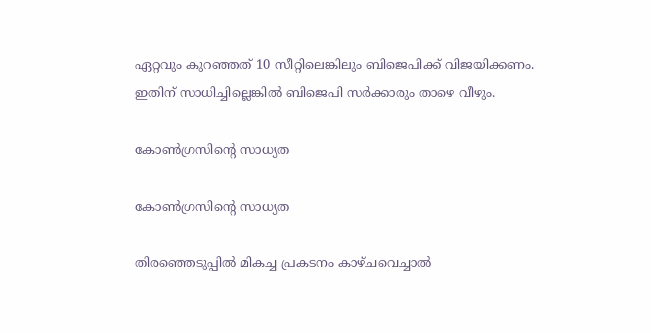ഏറ്റവും കുറഞ്ഞത് 10 സീറ്റിലെങ്കിലും ബിജെപിക്ക് വിജയിക്കണം. ഇതിന് സാധിച്ചില്ലെങ്കില്‍ ബിജെപി സര്‍ക്കാരും താഴെ വീഴും.

കോണ്‍ഗ്രസിന്‍റെ സാധ്യത

കോണ്‍ഗ്രസിന്‍റെ സാധ്യത

തിരഞ്ഞെടുപ്പില്‍ മികച്ച പ്രകടനം കാഴ്ചവെച്ചാല്‍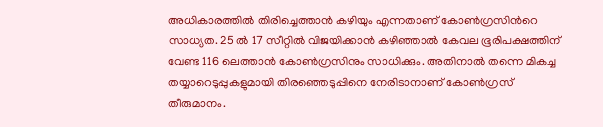അധികാരത്തില്‍ തിരിച്ചെത്താന്‍ കഴിയും എന്നതാണ് കോണ്‍ഗ്രസിന്‍റെ സാധ്യത. 25 ല്‍ 17 സീറ്റില്‍ വിജയിക്കാന്‍ കഴിഞ്ഞാല്‍ കേവല ഭൂരിപക്ഷത്തിന് വേണ്ട 116 ലെത്താന്‍ കോണ്‍ഗ്രസിനും സാധിക്കും. അതിനാല്‍ തന്നെ മികച്ച തയ്യാറെടുപ്പുകളുമായി തിരഞ്ഞെടുപ്പിനെ നേരിടാനാണ് കോണ്‍ഗ്രസ് തീരുമാനം.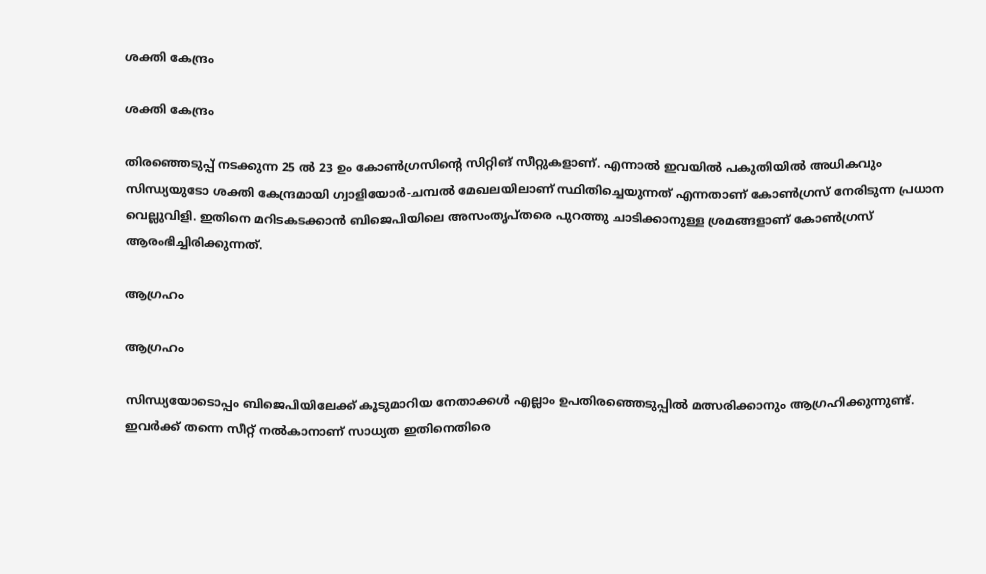ശക്തി കേന്ദ്രം

ശക്തി കേന്ദ്രം

തിരഞ്ഞെടുപ്പ് നടക്കുന്ന 25 ല്‍ 23 ഉം കോണ്‍ഗ്രസിന്‍റെ സിറ്റിങ് സീറ്റുകളാണ്. എന്നാല്‍ ഇവയില്‍ പകുതിയില്‍ അധികവും സിന്ധ്യയുടോ ശക്തി കേന്ദ്രമായി ഗ്വാളിയോര്‍-ചമ്പല്‍ മേഖലയിലാണ് സ്ഥിതിച്ചെയുന്നത് എന്നതാണ് കോണ്‍ഗ്രസ് നേരിടുന്ന പ്രധാന വെല്ലുവിളി. ഇതിനെ മറിടകടക്കാന്‍ ബിജെപിയിലെ അസംതൃപ്തരെ പുറത്തു ചാടിക്കാനുള്ള ശ്രമങ്ങളാണ് കോണ്‍ഗ്രസ് ആരംഭിച്ചിരിക്കുന്നത്.

ആഗ്രഹം

ആഗ്രഹം

സിന്ധ്യയോടൊപ്പം ബിജെപിയിലേക്ക് കൂടുമാറിയ നേതാക്കള്‍ എല്ലാം ഉപതിരഞ്ഞെടുപ്പില്‍ മത്സരിക്കാനും ആഗ്രഹിക്കുന്നുണ്ട്. ഇവര്‍ക്ക് തന്നെ സീറ്റ് നല്‍കാനാണ് സാധ്യത ഇതിനെതിരെ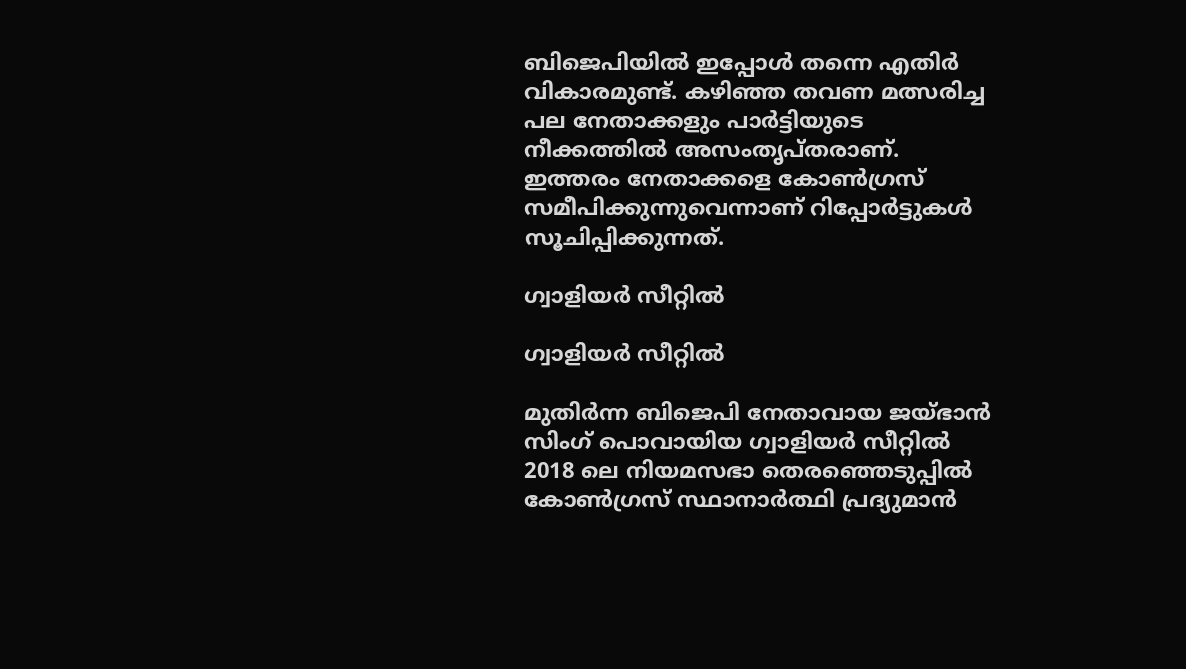ബിജെപിയില്‍ ഇപ്പോള്‍ തന്നെ എതിര്‍ വികാരമുണ്ട്. കഴിഞ്ഞ തവണ മത്സരിച്ച പല നേതാക്കളും പാര്‍ട്ടിയുടെ നീക്കത്തില്‍ അസംതൃപ്തരാണ്. ഇത്തരം നേതാക്കളെ കോണ്‍ഗ്രസ് സമീപിക്കുന്നുവെന്നാണ് റിപ്പോര്‍ട്ടുകള്‍ സൂചിപ്പിക്കുന്നത്.

ഗ്വാളിയർ സീറ്റിൽ

ഗ്വാളിയർ സീറ്റിൽ

മുതിർന്ന ബിജെപി നേതാവായ ജയ്ഭാൻ സിംഗ് പൊവായിയ ഗ്വാളിയർ സീറ്റിൽ 2018 ലെ നിയമസഭാ തെരഞ്ഞെടുപ്പിൽ കോൺഗ്രസ് സ്ഥാനാർത്ഥി പ്രദ്യുമാൻ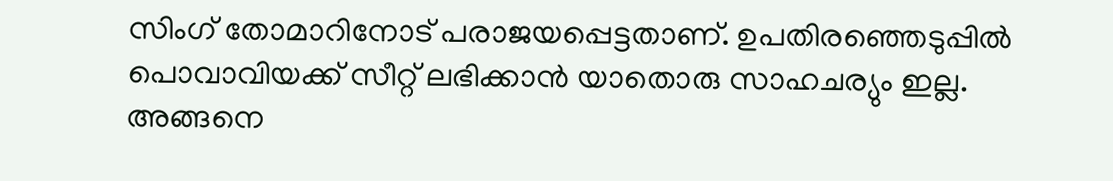സിംഗ് തോമാറിനോട് പരാജയപ്പെട്ടതാണ്. ഉപതിരഞ്ഞെടുപ്പിൽ പൊവാവിയക്ക് സീറ്റ് ലഭിക്കാന്‍ യാതൊരു സാഹചര്യും ഇല്ല. അങ്ങനെ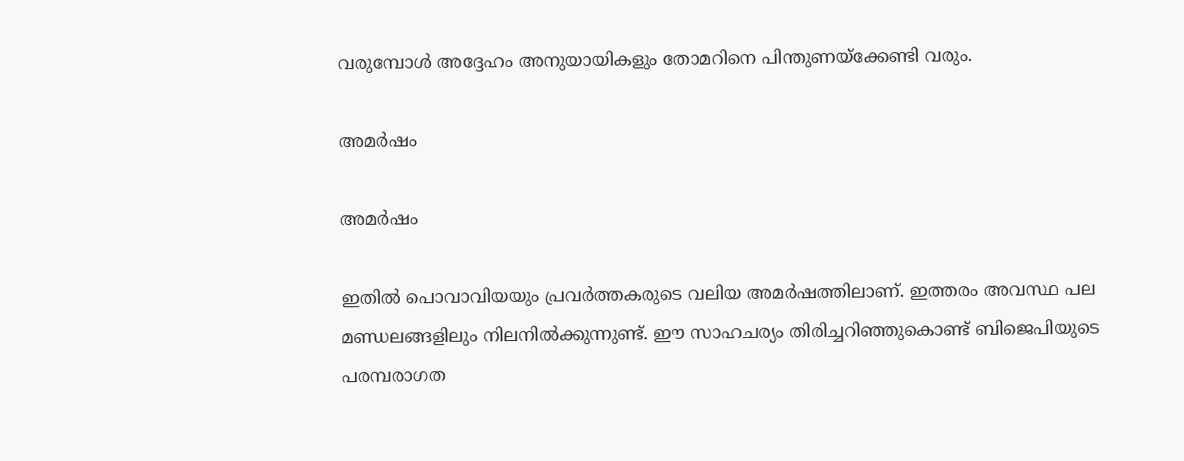വരുമ്പോള്‍ അദ്ദേഹം അനുയായികളും തോമറിനെ പിന്തുണയ്‌ക്കേണ്ടി വരും.

അമര്‍ഷം

അമര്‍ഷം

ഇതില്‍ പൊവാവിയയും പ്രവർത്തകരുടെ വലിയ അമര്‍ഷത്തിലാണ്. ഇത്തരം അവസ്ഥ പല മണ്ഡലങ്ങളിലും നിലനില്‍ക്കുന്നുണ്ട്. ഈ സാഹചര്യം തിരിച്ചറിഞ്ഞുകൊണ്ട് ബിജെപിയുടെ പരമ്പരാഗത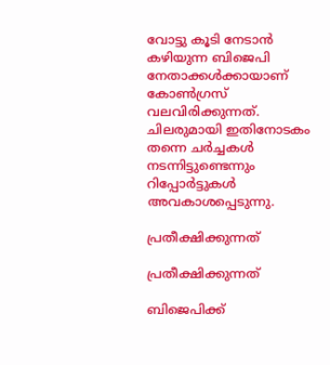വോട്ടു കൂടി നേടാൻ കഴിയുന്ന ബിജെപി നേതാക്കള്‍ക്കായാണ് കോണ്‍ഗ്രസ് വലവിരിക്കുന്നത്. ചിലരുമായി ഇതിനോടകം തന്നെ ചര്‍ച്ചകള്‍ നടന്നിട്ടുണ്ടെന്നും റിപ്പോര്‍ട്ടുകള്‍ അവകാശപ്പെടുന്നു.

പ്രതീക്ഷിക്കുന്നത്

പ്രതീക്ഷിക്കുന്നത്

ബിജെപിക്ക്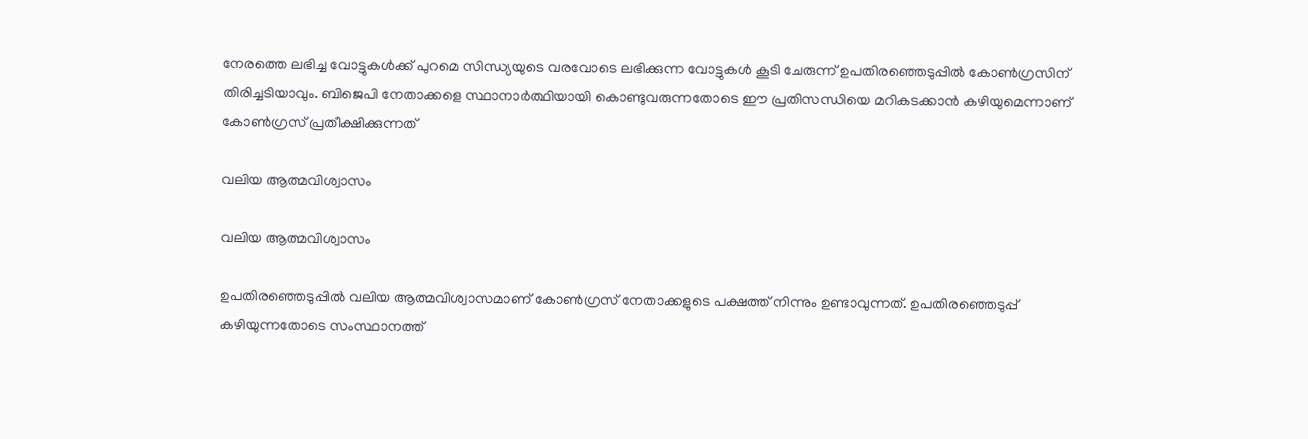നേരത്തെ ലഭിച്ച വോട്ടുകള്‍ക്ക് പുറമെ സിന്ധ്യയുടെ വരവോടെ ലഭിക്കുന്ന വോട്ടുകള്‍ കൂടി ചേരുന്ന് ഉപതിരഞ്ഞെടുപ്പില്‍ കോണ്‍ഗ്രസിന് തിരിച്ചടിയാവും. ബിജെപി നേതാക്കളെ സ്ഥാനാര്‍ത്ഥിയായി കൊണ്ടുവരുന്നതോടെ ഈ പ്രതിസന്ധിയെ മറികടക്കാന്‍ കഴിയുമെന്നാണ് കോണ്‍ഗ്രസ് പ്രതീക്ഷിക്കുന്നത്

വലിയ ആത്മവിശ്വാസം

വലിയ ആത്മവിശ്വാസം

ഉപതിരഞ്ഞെടുപ്പില്‍ വലിയ ആത്മവിശ്വാസമാണ് കോണ്‍ഗ്രസ് നേതാക്കളുടെ പക്ഷത്ത് നിന്നും ഉണ്ടാവുന്നത്. ഉപതിരഞ്ഞെടുപ്പ് കഴിയുന്നതോടെ സംസ്ഥാനത്ത്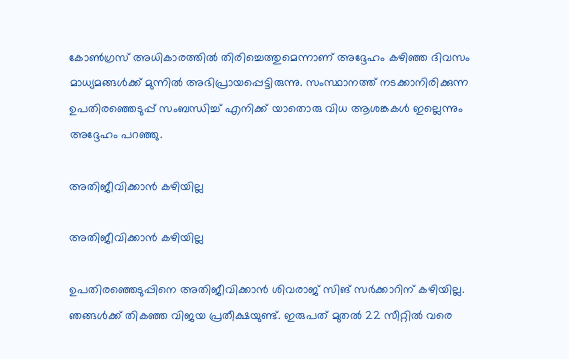കോണ്‍ഗ്രസ് അധികാരത്തില്‍ തിരിച്ചെത്തുമെന്നാണ് അദ്ദേഹം കഴിഞ്ഞ ദിവസം മാധ്യമങ്ങള്‍ക്ക് മുന്നില്‍ അഭിപ്രായപ്പെട്ടിരുന്നു. സംസ്ഥാനത്ത് നടക്കാനിരിക്കുന്ന ഉപതിരഞ്ഞെടുപ്പ് സംബന്ധിച്ച് എനിക്ക് യാതൊരു വിധ ആശങ്കകള്‍ ഇല്ലെന്നും അദ്ദേഹം പറഞ്ഞു.

അതിജീവിക്കാന്‍ കഴിയില്ല

അതിജീവിക്കാന്‍ കഴിയില്ല

ഉപതിരഞ്ഞെടുപ്പിനെ അതിജീവിക്കാന്‍ ശിവരാജ് സിങ് സര്‍ക്കാറിന് കഴിയില്ല. ഞങ്ങള്‍ക്ക് തികഞ്ഞ വിജയ പ്രതീക്ഷയുണ്ട്. ഇരുപത് മുതല്‍ 22 സീറ്റില്‍ വരെ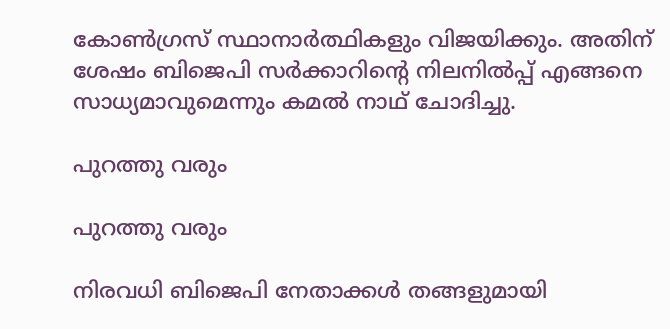കോണ്‍ഗ്രസ് സ്ഥാനാര്‍ത്ഥികളും വിജയിക്കും. അതിന് ശേഷം ബിജെപി സര്‍ക്കാറിന്‍റെ നിലനില്‍പ്പ് എങ്ങനെ സാധ്യമാവുമെന്നും കമല്‍ നാഥ് ചോദിച്ചു.

പുറത്തു വരും

പുറത്തു വരും

നിരവധി ബിജെപി നേതാക്കള്‍ തങ്ങളുമായി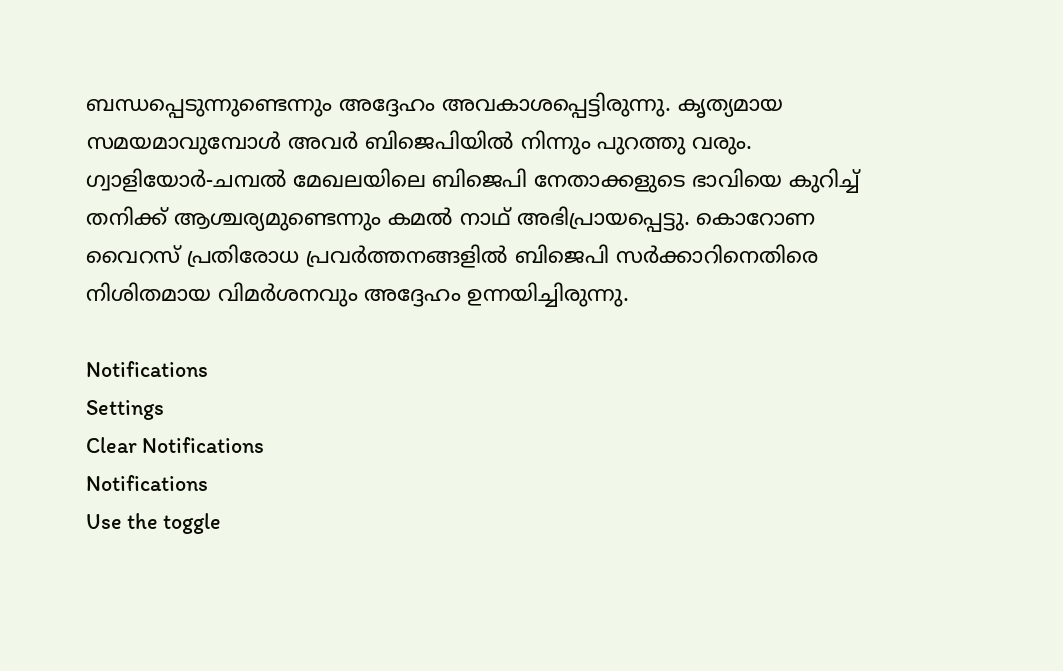ബന്ധപ്പെടുന്നുണ്ടെന്നും അദ്ദേഹം അവകാശപ്പെട്ടിരുന്നു. കൃത്യമായ സമയമാവുമ്പോള്‍ അവര്‍ ബിജെപിയില്‍ നിന്നും പുറത്തു വരും. ഗ്വാളിയോര്‍-ചമ്പല്‍ മേഖലയിലെ ബിജെപി നേതാക്കളുടെ ഭാവിയെ കുറിച്ച് തനിക്ക് ആശ്ചര്യമുണ്ടെന്നും കമല്‍ നാഥ് അഭിപ്രായപ്പെട്ടു. കൊറോണ വൈറസ് പ്രതിരോധ പ്രവര്‍ത്തനങ്ങളില്‍ ബിജെപി സര്‍ക്കാറിനെതിരെ നിശിതമായ വിമര്‍ശനവും അദ്ദേഹം ഉന്നയിച്ചിരുന്നു.

Notifications
Settings
Clear Notifications
Notifications
Use the toggle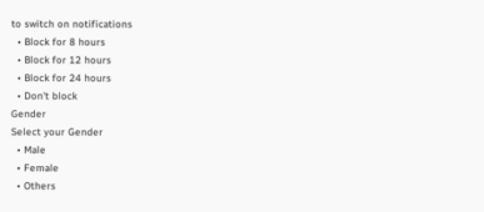to switch on notifications
  • Block for 8 hours
  • Block for 12 hours
  • Block for 24 hours
  • Don't block
Gender
Select your Gender
  • Male
  • Female
  • Others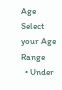Age
Select your Age Range
  • Under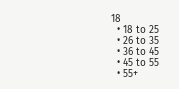18
  • 18 to 25
  • 26 to 35
  • 36 to 45
  • 45 to 55
  • 55+